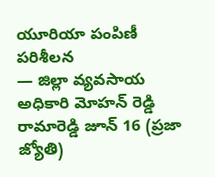యూరియా పంపిణీ పరిశీలన
— జిల్లా వ్యవసాయ అధికారి మోహన్ రెడ్డి
రామారెడ్డి జూన్ 16 (ప్రజా జ్యోతి)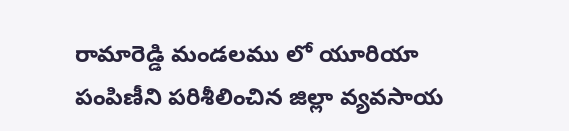రామారెడ్డి మండలము లో యూరియా పంపిణీని పరిశీలించిన జిల్లా వ్యవసాయ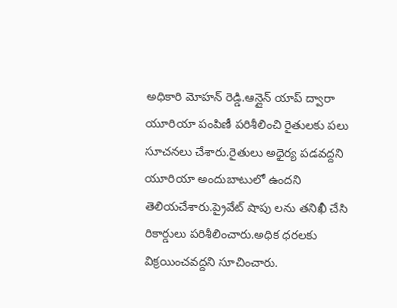అధికారి మోహన్ రెడ్డి.ఆన్లైన్ యాప్ ద్వారా యూరియా పంపిణీ పరిశీలించి రైతులకు పలు సూచనలు చేశారు.రైతులు అధైర్య పడవద్దని యూరియా అందుబాటులో ఉందని తెలియచేశారు.ప్రైవేట్ షాపు లను తనిఖీ చేసి రికార్డులు పరిశీలించారు.అధిక ధరలకు విక్రయించవద్దని సూచించారు.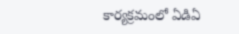కార్యక్రమంలో ఏడిఏ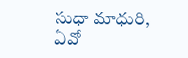సుధా మాధురి, ఏవో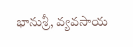భానుశ్రీ, వ్యవసాయ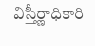విస్తీర్ణాధికారి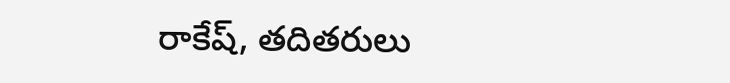రాకేష్, తదితరులు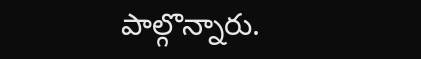పాల్గొన్నారు.